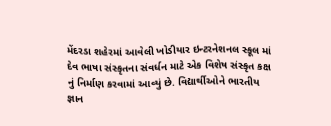મેંદરડા શહેરમાં આવેલી ખોડીયાર ઇન્ટરનેશનલ સ્કૂલ માં દેવ ભાષા સંસ્કૃતના સંવર્ધન માટે એક વિશેષ સંસ્કૃત કક્ષ નું નિર્માણ કરવામાં આવ્યું છે. વિદ્યાર્થીઓને ભારતીય જ્ઞાન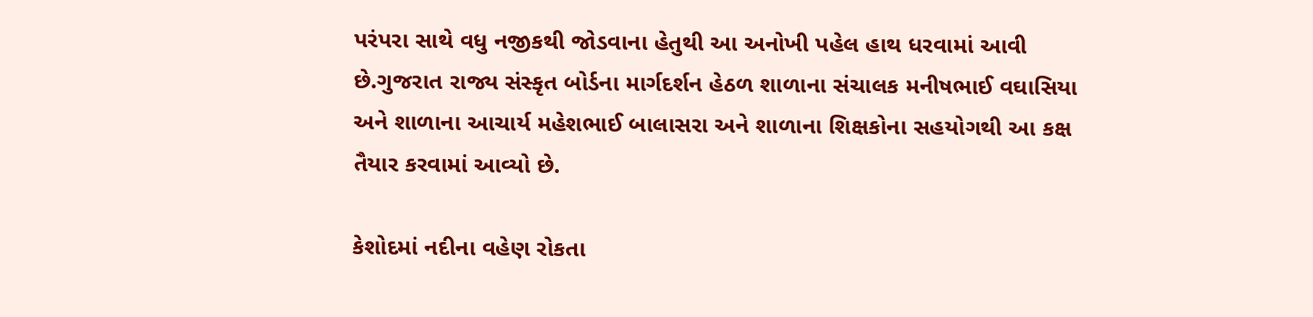પરંપરા સાથે વધુ નજીકથી જોડવાના હેતુથી આ અનોખી પહેલ હાથ ધરવામાં આવી છે.ગુજરાત રાજ્ય સંસ્કૃત બોર્ડના માર્ગદર્શન હેઠળ શાળાના સંચાલક મનીષભાઈ વઘાસિયા અને શાળાના આચાર્ય મહેશભાઈ બાલાસરા અને શાળાના શિક્ષકોના સહયોગથી આ કક્ષ તૈયાર કરવામાં આવ્યો છે.

કેશોદમાં નદીના વહેણ રોકતા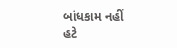બાંધકામ નહીં હટે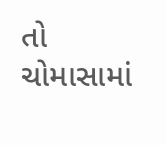તો ચોમાસામાં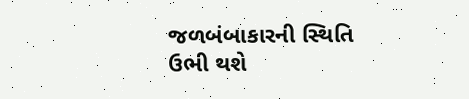જળબંબાકારની સ્થિતિ ઉભી થશે